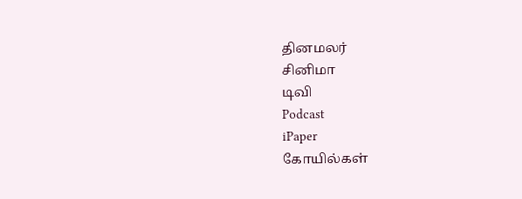தினமலர்
சினிமா
டிவி
Podcast
iPaper
கோயில்கள்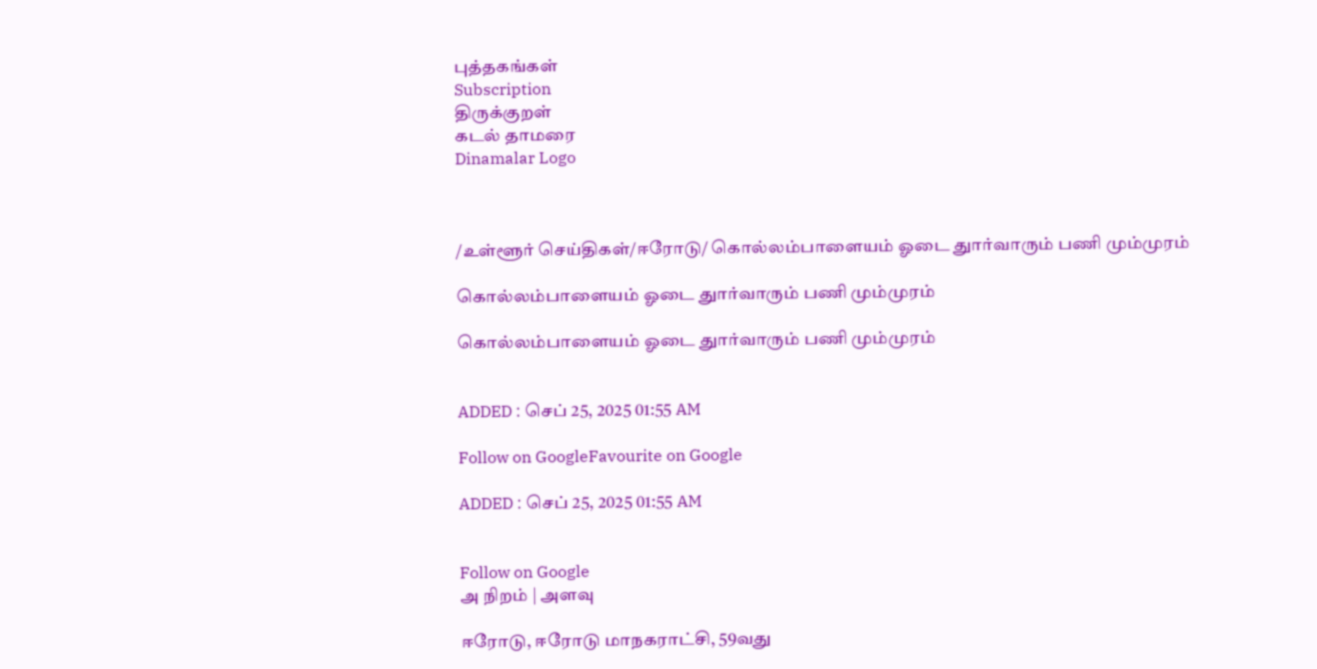புத்தகங்கள்
Subscription
திருக்குறள்
கடல் தாமரை
Dinamalar Logo



/உள்ளூர் செய்திகள்/ஈரோடு/ கொல்லம்பாளையம் ஓடை துார்வாரும் பணி மும்முரம்

கொல்லம்பாளையம் ஓடை துார்வாரும் பணி மும்முரம்

கொல்லம்பாளையம் ஓடை துார்வாரும் பணி மும்முரம்


ADDED : செப் 25, 2025 01:55 AM

Follow on GoogleFavourite on Google

ADDED : செப் 25, 2025 01:55 AM


Follow on Google
அ நிறம் | அளவு

ஈரோடு, ஈரோடு மாநகராட்சி, 59வது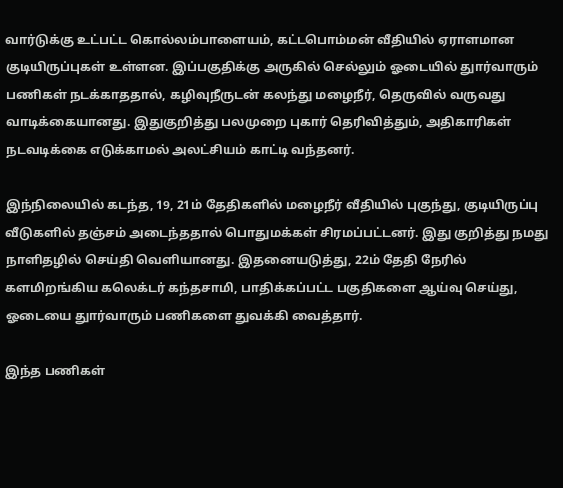வார்டுக்கு உட்பட்ட கொல்லம்பாளையம், கட்டபொம்மன் வீதியில் ஏராளமான குடியிருப்புகள் உள்ளன. இப்பகுதிக்கு அருகில் செல்லும் ஓடையில் துார்வாரும் பணிகள் நடக்காததால், கழிவுநீருடன் கலந்து மழைநீர், தெருவில் வருவது வாடிக்கையானது. இதுகுறித்து பலமுறை புகார் தெரிவித்தும், அதிகாரிகள் நடவடிக்கை எடுக்காமல் அலட்சியம் காட்டி வந்தனர்.

இந்நிலையில் கடந்த, 19, 21ம் தேதிகளில் மழைநீர் வீதியில் புகுந்து, குடியிருப்பு வீடுகளில் தஞ்சம் அடைந்ததால் பொதுமக்கள் சிரமப்பட்டனர். இது குறித்து நமது நாளிதழில் செய்தி வெளியானது. இதனையடுத்து, 22ம் தேதி நேரில் களமிறங்கிய கலெக்டர் கந்தசாமி, பாதிக்கப்பட்ட பகுதிகளை ஆய்வு செய்து, ஓடையை துார்வாரும் பணிகளை துவக்கி வைத்தார்.

இந்த பணிகள்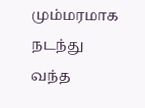மும்மரமாக நடந்து வந்த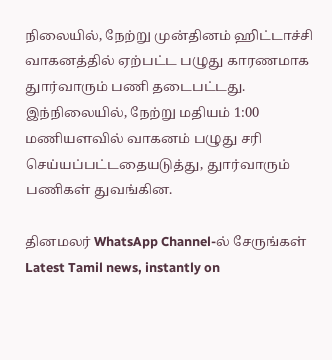நிலையில், நேற்று முன்தினம் ஹிட்டாச்சி வாகனத்தில் ஏற்பட்ட பழுது காரணமாக துார்வாரும் பணி தடைபட்டது. இந்நிலையில், நேற்று மதியம் 1:00 மணியளவில் வாகனம் பழுது சரி செய்யப்பட்டதையடுத்து, துார்வாரும் பணிகள் துவங்கின.

தினமலர் WhatsApp Channel-ல் சேருங்கள்
Latest Tamil news, instantly on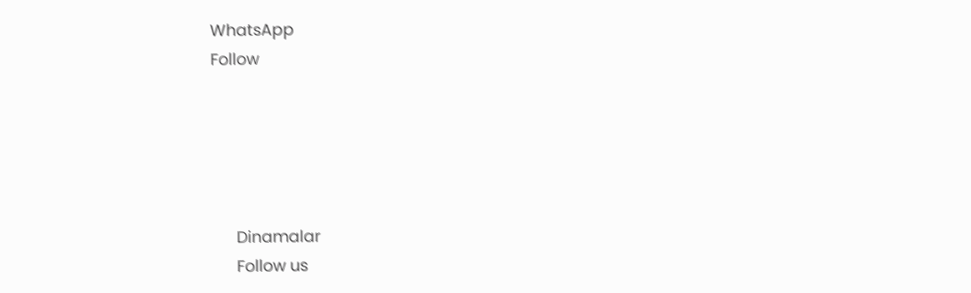WhatsApp
Follow





      Dinamalar
      Follow us